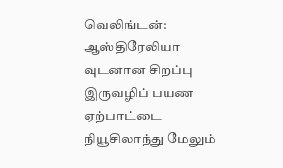வெலிங்டன்: ஆஸ்திரேலியா
வுடனான சிறப்பு இருவழிப் பயண ஏற்பாட்டை நியூசிலாந்து மேலும்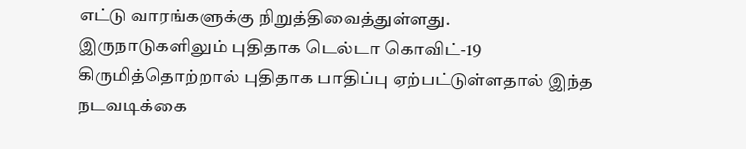எட்டு வாரங்களுக்கு நிறுத்திவைத்துள்ளது.
இருநாடுகளிலும் புதிதாக டெல்டா கொவிட்-19 கிருமித்தொற்றால் புதிதாக பாதிப்பு ஏற்பட்டுள்ளதால் இந்த நடவடிக்கை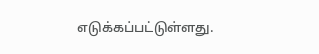எடுக்கப்பட்டுள்ளது.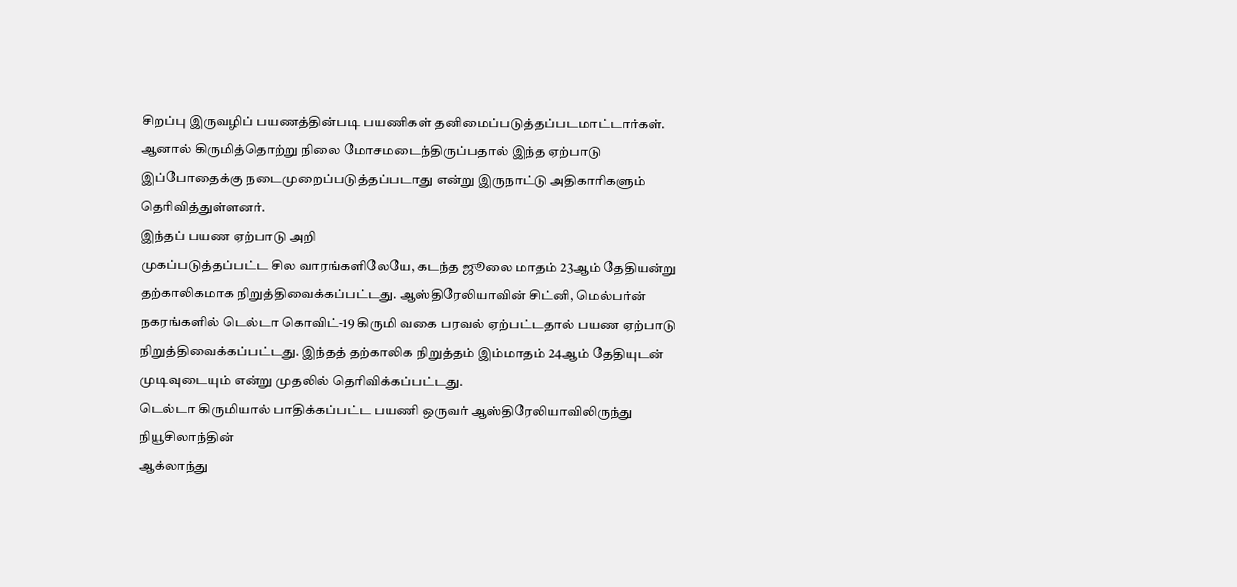சிறப்பு இருவழிப் பயணத்தின்படி பயணிகள் தனிமைப்படுத்தப்படமாட்டார்கள். ஆனால் கிருமித்தொற்று நிலை மோசமடைந்திருப்பதால் இந்த ஏற்பாடு இப்போதைக்கு நடைமுறைப்படுத்தப்படாது என்று இருநாட்டு அதிகாரிகளும் தெரிவித்துள்ளனர்.
இந்தப் பயண ஏற்பாடு அறி
முகப்படுத்தப்பட்ட சில வாரங்களிலேயே, கடந்த ஜூலை மாதம் 23ஆம் தேதியன்று தற்காலிகமாக நிறுத்திவைக்கப்பட்டது. ஆஸ்திரேலியாவின் சிட்னி, மெல்பர்ன்
நகரங்களில் டெல்டா கொவிட்-19 கிருமி வகை பரவல் ஏற்பட்டதால் பயண ஏற்பாடு நிறுத்திவைக்கப்பட்டது. இந்தத் தற்காலிக நிறுத்தம் இம்மாதம் 24ஆம் தேதியுடன் முடிவுடையும் என்று முதலில் தெரிவிக்கப்பட்டது.
டெல்டா கிருமியால் பாதிக்கப்பட்ட பயணி ஒருவர் ஆஸ்திரேலியாவிலிருந்து நியூசிலாந்தின்
ஆக்லாந்து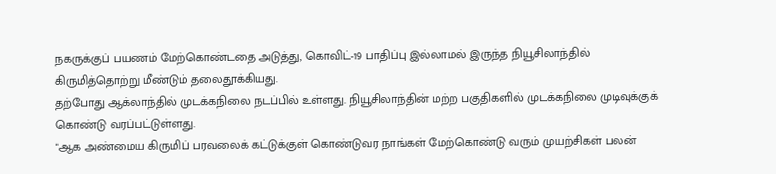நகருக்குப் பயணம் மேற்கொண்டதை அடுத்து, கொவிட்-19 பாதிப்பு இல்லாமல் இருந்த நியூசிலாந்தில் கிருமித்தொற்று மீண்டும் தலைதூக்கியது.
தற்போது ஆக்லாந்தில் முடக்கநிலை நடப்பில் உள்ளது. நியூசிலாந்தின் மற்ற பகுதிகளில் முடக்கநிலை முடிவுக்குக் கொண்டு வரப்பட்டுள்ளது.
"ஆக அண்மைய கிருமிப் பரவலைக் கட்டுக்குள் கொண்டுவர நாங்கள் மேற்கொண்டு வரும் முயற்சிகள் பலன்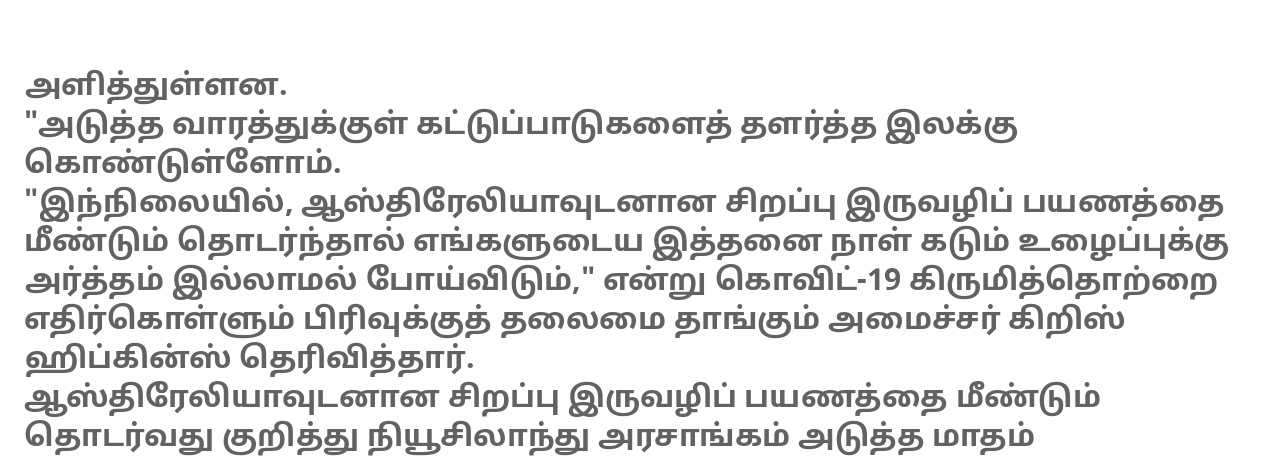அளித்துள்ளன.
"அடுத்த வாரத்துக்குள் கட்டுப்பாடுகளைத் தளர்த்த இலக்கு கொண்டுள்ளோம்.
"இந்நிலையில், ஆஸ்திரேலியாவுடனான சிறப்பு இருவழிப் பயணத்தை மீண்டும் தொடர்ந்தால் எங்களுடைய இத்தனை நாள் கடும் உழைப்புக்கு அர்த்தம் இல்லாமல் போய்விடும்," என்று கொவிட்-19 கிருமித்தொற்றை எதிர்கொள்ளும் பிரிவுக்குத் தலைமை தாங்கும் அமைச்சர் கிறிஸ் ஹிப்கின்ஸ் தெரிவித்தார்.
ஆஸ்திரேலியாவுடனான சிறப்பு இருவழிப் பயணத்தை மீண்டும் தொடர்வது குறித்து நியூசிலாந்து அரசாங்கம் அடுத்த மாதம்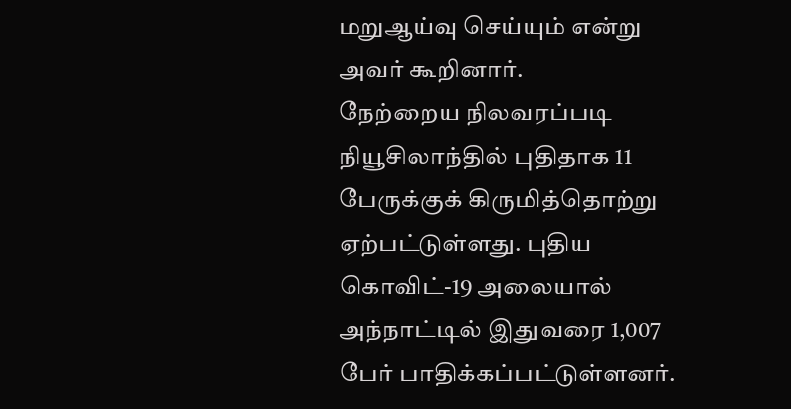மறுஆய்வு செய்யும் என்று அவர் கூறினார்.
நேற்றைய நிலவரப்படி நியூசிலாந்தில் புதிதாக 11 பேருக்குக் கிருமித்தொற்று ஏற்பட்டுள்ளது. புதிய கொவிட்-19 அலையால் அந்நாட்டில் இதுவரை 1,007 பேர் பாதிக்கப்பட்டுள்ளனர்.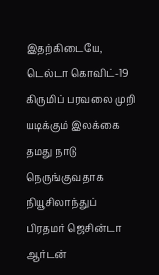இதற்கிடையே, டெல்டா கொவிட்-19 கிருமிப் பரவலை முறி
யடிக்கும் இலக்கை தமது நாடு நெருங்குவதாக நியூசிலாந்துப்
பிரதமர் ஜெசின்டா ஆர்டன்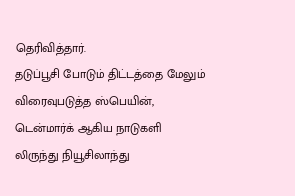தெரிவித்தார்.
தடுப்பூசி போடும் திட்டத்தை மேலும் விரைவுபடுத்த ஸ்பெயின், டென்மார்க் ஆகிய நாடுகளி
லிருந்து நியூசிலாந்து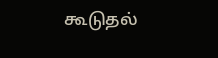கூடுதல்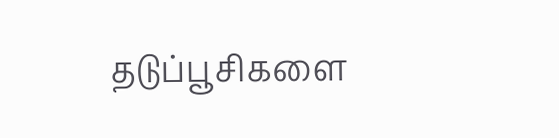தடுப்பூசிகளை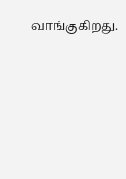வாங்குகிறது.